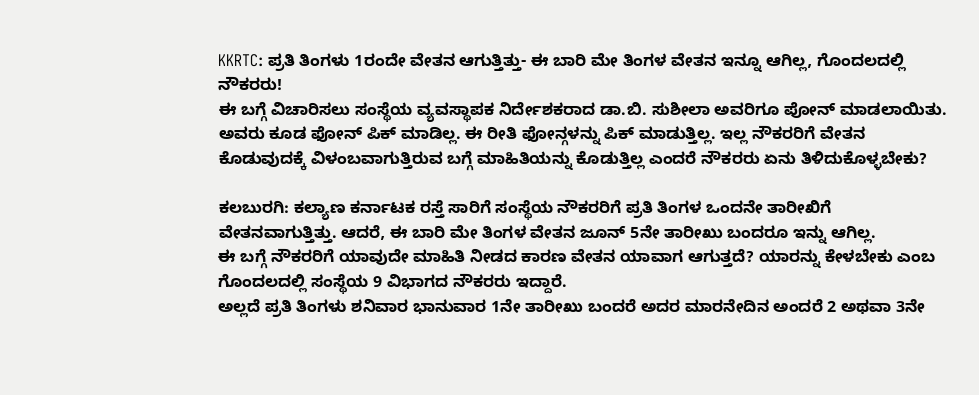KKRTC: ಪ್ರತಿ ತಿಂಗಳು 1ರಂದೇ ವೇತನ ಆಗುತ್ತಿತ್ತು- ಈ ಬಾರಿ ಮೇ ತಿಂಗಳ ವೇತನ ಇನ್ನೂ ಆಗಿಲ್ಲ, ಗೊಂದಲದಲ್ಲಿ ನೌಕರರು!
ಈ ಬಗ್ಗೆ ವಿಚಾರಿಸಲು ಸಂಸ್ಥೆಯ ವ್ಯವಸ್ಥಾಪಕ ನಿರ್ದೇಶಕರಾದ ಡಾ.ಬಿ. ಸುಶೀಲಾ ಅವರಿಗೂ ಪೋನ್ ಮಾಡಲಾಯಿತು. ಅವರು ಕೂಡ ಫೋನ್ ಪಿಕ್ ಮಾಡಿಲ್ಲ. ಈ ರೀತಿ ಫೋನ್ಗಳನ್ನು ಪಿಕ್ ಮಾಡುತ್ತಿಲ್ಲ. ಇಲ್ಲ ನೌಕರರಿಗೆ ವೇತನ ಕೊಡುವುದಕ್ಕೆ ವಿಳಂಬವಾಗುತ್ತಿರುವ ಬಗ್ಗೆ ಮಾಹಿತಿಯನ್ನು ಕೊಡುತ್ತಿಲ್ಲ ಎಂದರೆ ನೌಕರರು ಏನು ತಿಳಿದುಕೊಳ್ಳಬೇಕು?

ಕಲಬುರಗಿ: ಕಲ್ಯಾಣ ಕರ್ನಾಟಕ ರಸ್ತೆ ಸಾರಿಗೆ ಸಂಸ್ಥೆಯ ನೌಕರರಿಗೆ ಪ್ರತಿ ತಿಂಗಳ ಒಂದನೇ ತಾರೀಖಿಗೆ ವೇತನವಾಗುತ್ತಿತ್ತು. ಆದರೆ, ಈ ಬಾರಿ ಮೇ ತಿಂಗಳ ವೇತನ ಜೂನ್ 5ನೇ ತಾರೀಖು ಬಂದರೂ ಇನ್ನು ಆಗಿಲ್ಲ.
ಈ ಬಗ್ಗೆ ನೌಕರರಿಗೆ ಯಾವುದೇ ಮಾಹಿತಿ ನೀಡದ ಕಾರಣ ವೇತನ ಯಾವಾಗ ಆಗುತ್ತದೆ? ಯಾರನ್ನು ಕೇಳಬೇಕು ಎಂಬ ಗೊಂದಲದಲ್ಲಿ ಸಂಸ್ಥೆಯ 9 ವಿಭಾಗದ ನೌಕರರು ಇದ್ದಾರೆ.
ಅಲ್ಲದೆ ಪ್ರತಿ ತಿಂಗಳು ಶನಿವಾರ ಭಾನುವಾರ 1ನೇ ತಾರೀಖು ಬಂದರೆ ಅದರ ಮಾರನೇದಿನ ಅಂದರೆ 2 ಅಥವಾ 3ನೇ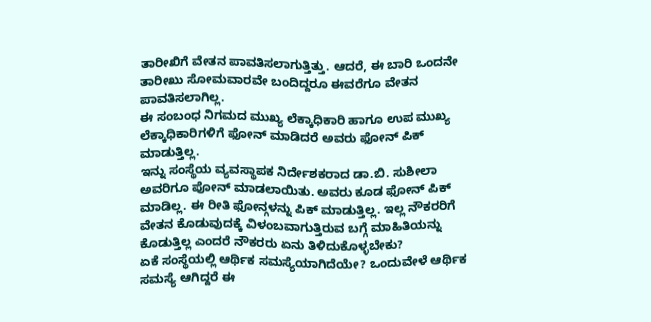ತಾರೀಖಿಗೆ ವೇತನ ಪಾವತಿಸಲಾಗುತ್ತಿತ್ತು. ಆದರೆ, ಈ ಬಾರಿ ಒಂದನೇ ತಾರೀಖು ಸೋಮವಾರವೇ ಬಂದಿದ್ದರೂ ಈವರೆಗೂ ವೇತನ ಪಾವತಿಸಲಾಗಿಲ್ಲ.
ಈ ಸಂಬಂಧ ನಿಗಮದ ಮುಖ್ಯ ಲೆಕ್ಕಾಧಿಕಾರಿ ಹಾಗೂ ಉಪ ಮುಖ್ಯ ಲೆಕ್ಕಾಧಿಕಾರಿಗಳಿಗೆ ಫೋನ್ ಮಾಡಿದರೆ ಅವರು ಫೋನ್ ಪಿಕ್ ಮಾಡುತ್ತಿಲ್ಲ.
ಇನ್ನು ಸಂಸ್ಥೆಯ ವ್ಯವಸ್ಥಾಪಕ ನಿರ್ದೇಶಕರಾದ ಡಾ.ಬಿ. ಸುಶೀಲಾ ಅವರಿಗೂ ಪೋನ್ ಮಾಡಲಾಯಿತು. ಅವರು ಕೂಡ ಫೋನ್ ಪಿಕ್ ಮಾಡಿಲ್ಲ. ಈ ರೀತಿ ಫೋನ್ಗಳನ್ನು ಪಿಕ್ ಮಾಡುತ್ತಿಲ್ಲ. ಇಲ್ಲ ನೌಕರರಿಗೆ ವೇತನ ಕೊಡುವುದಕ್ಕೆ ವಿಳಂಬವಾಗುತ್ತಿರುವ ಬಗ್ಗೆ ಮಾಹಿತಿಯನ್ನು ಕೊಡುತ್ತಿಲ್ಲ ಎಂದರೆ ನೌಕರರು ಏನು ತಿಳಿದುಕೊಳ್ಳಬೇಕು?
ಏಕೆ ಸಂಸ್ಥೆಯಲ್ಲಿ ಆರ್ಥಿಕ ಸಮಸ್ಯೆಯಾಗಿದೆಯೇ? ಒಂದುವೇಳೆ ಆರ್ಥಿಕ ಸಮಸ್ಯೆ ಆಗಿದ್ದರೆ ಈ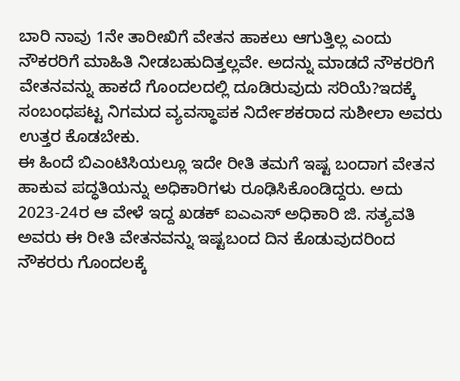ಬಾರಿ ನಾವು 1ನೇ ತಾರೀಖಿಗೆ ವೇತನ ಹಾಕಲು ಆಗುತ್ತಿಲ್ಲ ಎಂದು ನೌಕರರಿಗೆ ಮಾಹಿತಿ ನೀಡಬಹುದಿತ್ತಲ್ಲವೇ. ಅದನ್ನು ಮಾಡದೆ ನೌಕರರಿಗೆ ವೇತನವನ್ನು ಹಾಕದೆ ಗೊಂದಲದಲ್ಲಿ ದೂಡಿರುವುದು ಸರಿಯೆ?ಇದಕ್ಕೆ ಸಂಬಂಧಪಟ್ಟ ನಿಗಮದ ವ್ಯವಸ್ಥಾಪಕ ನಿರ್ದೇಶಕರಾದ ಸುಶೀಲಾ ಅವರು ಉತ್ತರ ಕೊಡಬೇಕು.
ಈ ಹಿಂದೆ ಬಿಎಂಟಿಸಿಯಲ್ಲೂ ಇದೇ ರೀತಿ ತಮಗೆ ಇಷ್ಟ ಬಂದಾಗ ವೇತನ ಹಾಕುವ ಪದ್ಧತಿಯನ್ನು ಅಧಿಕಾರಿಗಳು ರೂಢಿಸಿಕೊಂಡಿದ್ದರು. ಅದು 2023-24ರ ಆ ವೇಳೆ ಇದ್ದ ಖಡಕ್ ಐಎಎಸ್ ಅಧಿಕಾರಿ ಜಿ. ಸತ್ಯವತಿ ಅವರು ಈ ರೀತಿ ವೇತನವನ್ನು ಇಷ್ಟಬಂದ ದಿನ ಕೊಡುವುದರಿಂದ ನೌಕರರು ಗೊಂದಲಕ್ಕೆ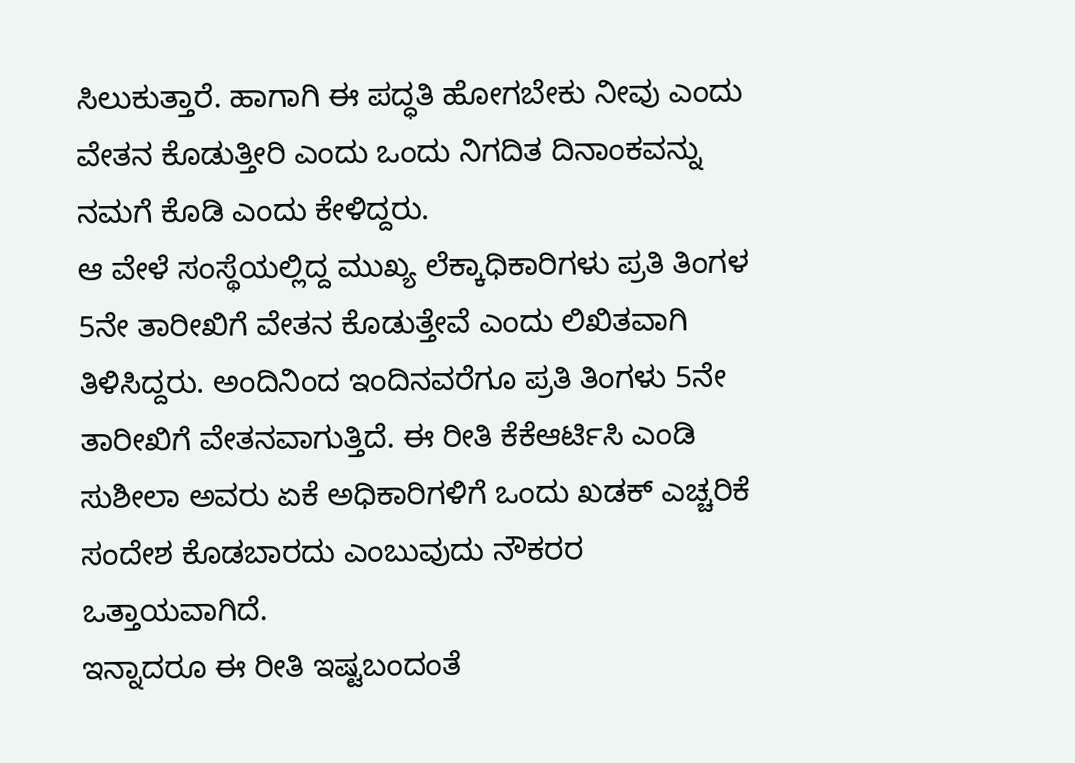ಸಿಲುಕುತ್ತಾರೆ. ಹಾಗಾಗಿ ಈ ಪದ್ಧತಿ ಹೋಗಬೇಕು ನೀವು ಎಂದು ವೇತನ ಕೊಡುತ್ತೀರಿ ಎಂದು ಒಂದು ನಿಗದಿತ ದಿನಾಂಕವನ್ನು ನಮಗೆ ಕೊಡಿ ಎಂದು ಕೇಳಿದ್ದರು.
ಆ ವೇಳೆ ಸಂಸ್ಥೆಯಲ್ಲಿದ್ದ ಮುಖ್ಯ ಲೆಕ್ಕಾಧಿಕಾರಿಗಳು ಪ್ರತಿ ತಿಂಗಳ 5ನೇ ತಾರೀಖಿಗೆ ವೇತನ ಕೊಡುತ್ತೇವೆ ಎಂದು ಲಿಖಿತವಾಗಿ ತಿಳಿಸಿದ್ದರು. ಅಂದಿನಿಂದ ಇಂದಿನವರೆಗೂ ಪ್ರತಿ ತಿಂಗಳು 5ನೇ ತಾರೀಖಿಗೆ ವೇತನವಾಗುತ್ತಿದೆ. ಈ ರೀತಿ ಕೆಕೆಆರ್ಟಿಸಿ ಎಂಡಿ ಸುಶೀಲಾ ಅವರು ಏಕೆ ಅಧಿಕಾರಿಗಳಿಗೆ ಒಂದು ಖಡಕ್ ಎಚ್ಚರಿಕೆ ಸಂದೇಶ ಕೊಡಬಾರದು ಎಂಬುವುದು ನೌಕರರ ಒತ್ತಾಯವಾಗಿದೆ.
ಇನ್ನಾದರೂ ಈ ರೀತಿ ಇಷ್ಟಬಂದಂತೆ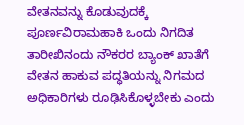ವೇತನವನ್ನು ಕೊಡುವುದಕ್ಕೆ ಪೂರ್ಣವಿರಾಮಹಾಕಿ ಒಂದು ನಿಗದಿತ ತಾರೀಖಿನಂದು ನೌಕರರ ಬ್ಯಾಂಕ್ ಖಾತೆಗೆ ವೇತನ ಹಾಕುವ ಪದ್ಧತಿಯನ್ನು ನಿಗಮದ ಅಧಿಕಾರಿಗಳು ರೂಢಿಸಿಕೊಳ್ಳಬೇಕು ಎಂದು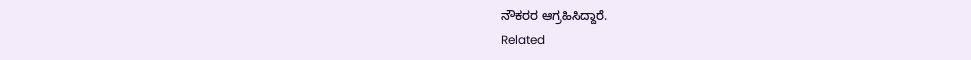ನೌಕರರ ಆಗ್ರಹಿಸಿದ್ದಾರೆ.
Related